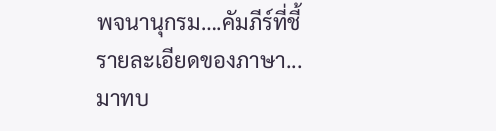พจนานุกรม….คัมภีร์ที่ชี้รายละเอียดของภาษา...มาทบ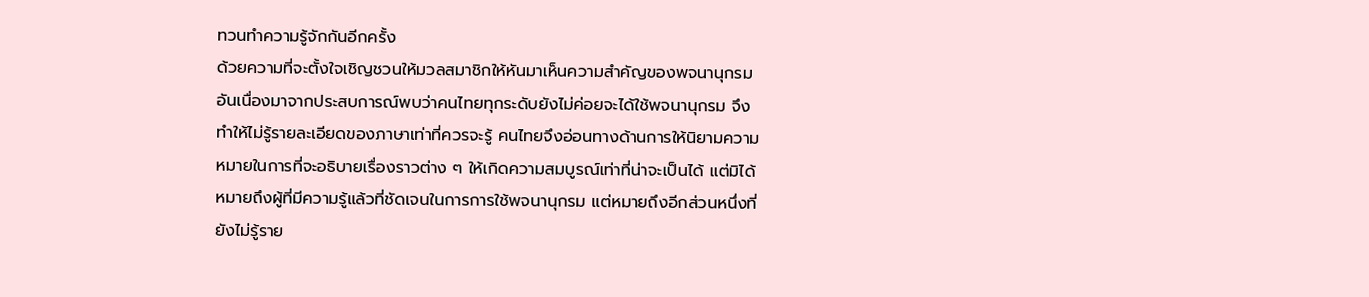ทวนทำความรู้จักกันอีกครั้ง
ด้วยความที่จะตั้งใจเชิญชวนให้มวลสมาชิกให้หันมาเห็นความสำคัญของพจนานุกรมอันเนื่องมาจากประสบการณ์พบว่าคนไทยทุกระดับยังไม่ค่อยจะได้ใช้พจนานุกรม จึงทำให้ไม่รู้รายละเอียดของภาษาเท่าที่ควรจะรู้ คนไทยจึงอ่อนทางด้านการให้นิยามความหมายในการที่จะอธิบายเรื่องราวต่าง ๆ ให้เกิดความสมบูรณ์เท่าที่น่าจะเป็นได้ แต่มิได้หมายถึงผู้ที่มีความรู้แล้วที่ชัดเจนในการการใช้พจนานุกรม แต่หมายถึงอีกส่วนหนึ่งที่ยังไม่รู้ราย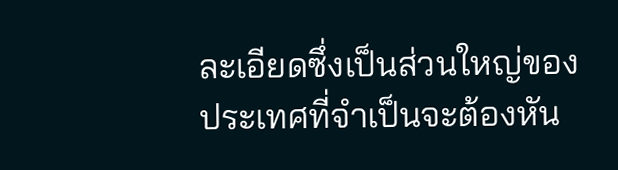ละเอียดซึ่งเป็นส่วนใหญ่ของประเทศที่จำเป็นจะต้องหัน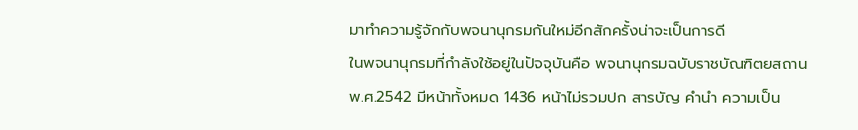มาทำความรู้จักกับพจนานุกรมกันใหม่อีกสักครั้งน่าจะเป็นการดี
ในพจนานุกรมที่กำลังใช้อยู่ในปัจจุบันคือ พจนานุกรมฉบับราชบัณฑิตยสถาน พ.ศ.2542 มีหน้าทั้งหมด 1436 หน้าไม่รวมปก สารบัญ คำนำ ความเป็น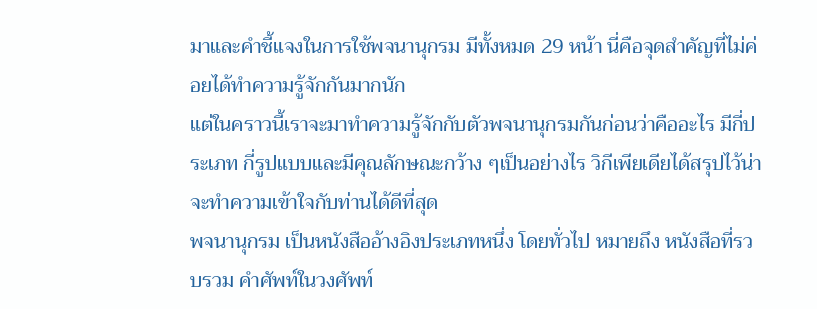มาและคำชี้แจงในการใช้พจนานุกรม มีทั้งหมด 29 หน้า นี่คือจุดสำคัญที่ไม่ค่อยได้ทำความรู้จักกันมากนัก
แต่ในคราวนี้เราจะมาทำความรู้จักกับตัวพจนานุกรมกันก่อนว่าคืออะไร มีกี่ประเภท กี่รูปแบบและมีคุณลักษณะกว้าง ๆเป็นอย่างไร วิกีเพียเดียได้สรุปไว้น่าจะทำความเข้าใจกับท่านได้ดีที่สุด
พจนานุกรม เป็นหนังสืออ้างอิงประเภทหนึ่ง โดยทั่วไป หมายถึง หนังสือที่รวบรวม คำศัพท์ในวงศัพท์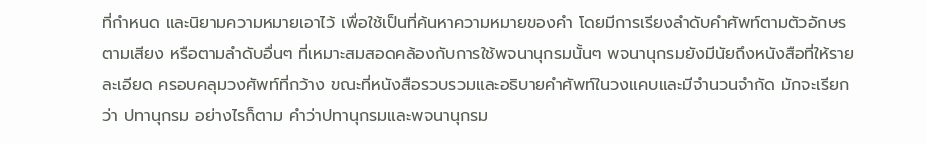ที่กำหนด และนิยามความหมายเอาไว้ เพื่อใช้เป็นที่ค้นหาความหมายของคำ โดยมีการเรียงลำดับคำศัพท์ตามตัวอักษร ตามเสียง หรือตามลำดับอื่นๆ ที่เหมาะสมสอดคล้องกับการใช้พจนานุกรมนั้นๆ พจนานุกรมยังมีนัยถึงหนังสือที่ให้รายละเอียด ครอบคลุมวงศัพท์ที่กว้าง ขณะที่หนังสือรวบรวมและอธิบายคำศัพท์ในวงแคบและมีจำนวนจำกัด มักจะเรียกว่า ปทานุกรม อย่างไรก็ตาม คำว่าปทานุกรมและพจนานุกรม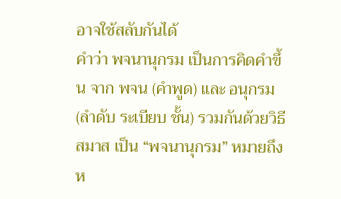อาจใช้สลับกันได้
คำว่า พจนานุกรม เป็นการคิดคำขึ้น จาก พจน (คำพูด) และ อนุกรม (ลำดับ ระเบียบ ชั้น) รวมกันด้วยวิธีสมาส เป็น “พจนานุกรม” หมายถึง ห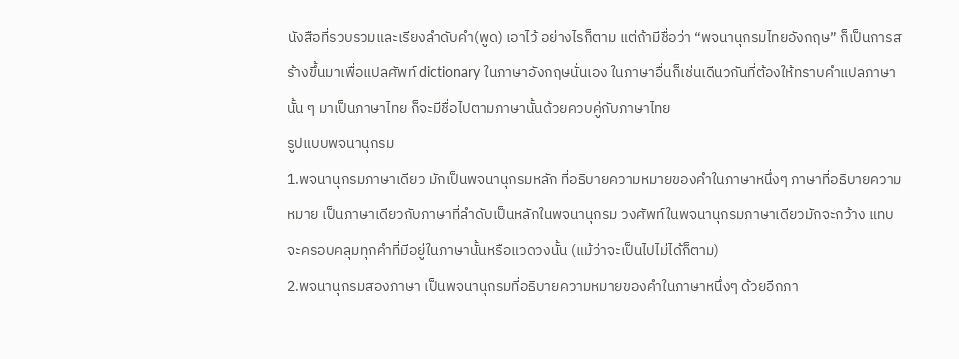นังสือที่รวบรวมและเรียงลำดับคำ(พูด) เอาไว้ อย่างไรก็ตาม แต่ถ้ามีชื่อว่า “พจนานุกรมไทยอังกฤษ” ก็เป็นการสร้างขึ้นมาเพื่อแปลศัพท์ dictionary ในภาษาอังกฤษนั่นเอง ในภาษาอื่นก็เช่นเดีนวกันที่ต้องให้ทราบคำแปลภาษานั้น ๆ มาเป็นภาษาไทย ก็จะมีชื่อไปตามภาษานั้นด้วยควบคู่กับภาษาไทย
รูปแบบพจนานุกรม
1.พจนานุกรมภาษาเดียว มักเป็นพจนานุกรมหลัก ที่อธิบายความหมายของคำในภาษาหนึ่งๆ ภาษาที่อธิบายความหมาย เป็นภาษาเดียวกับภาษาที่ลำดับเป็นหลักในพจนานุกรม วงศัพท์ในพจนานุกรมภาษาเดียวมักจะกว้าง แทบจะครอบคลุมทุกคำที่มีอยู่ในภาษานั้นหรือแวดวงนั้น (แม้ว่าจะเป็นไปไม่ได้ก็ตาม)
2.พจนานุกรมสองภาษา เป็นพจนานุกรมที่อธิบายความหมายของคำในภาษาหนึ่งๆ ด้วยอีกภา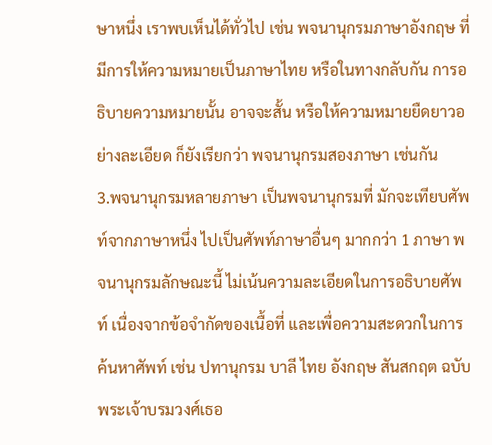ษาหนึ่ง เราพบเห็นได้ทั่วไป เช่น พจนานุกรมภาษาอังกฤษ ที่มีการให้ความหมายเป็นภาษาไทย หรือในทางกลับกัน การอธิบายความหมายนั้น อาจจะสั้น หรือให้ความหมายยืดยาวอย่างละเอียด ก็ยังเรียกว่า พจนานุกรมสองภาษา เช่นกัน
3.พจนานุกรมหลายภาษา เป็นพจนานุกรมที่ มักจะเทียบศัพท์จากภาษาหนึ่ง ไปเป็นศัพท์ภาษาอื่นๆ มากกว่า 1 ภาษา พจนานุกรมลักษณะนี้ ไม่เน้นความละเอียดในการอธิบายศัพท์ เนื่องจากข้อจำกัดของเนื้อที่ และเพื่อความสะดวกในการค้นหาศัพท์ เช่น ปทานุกรม บาลี ไทย อังกฤษ สันสกฤต ฉบับ พระเจ้าบรมวงศ์เธอ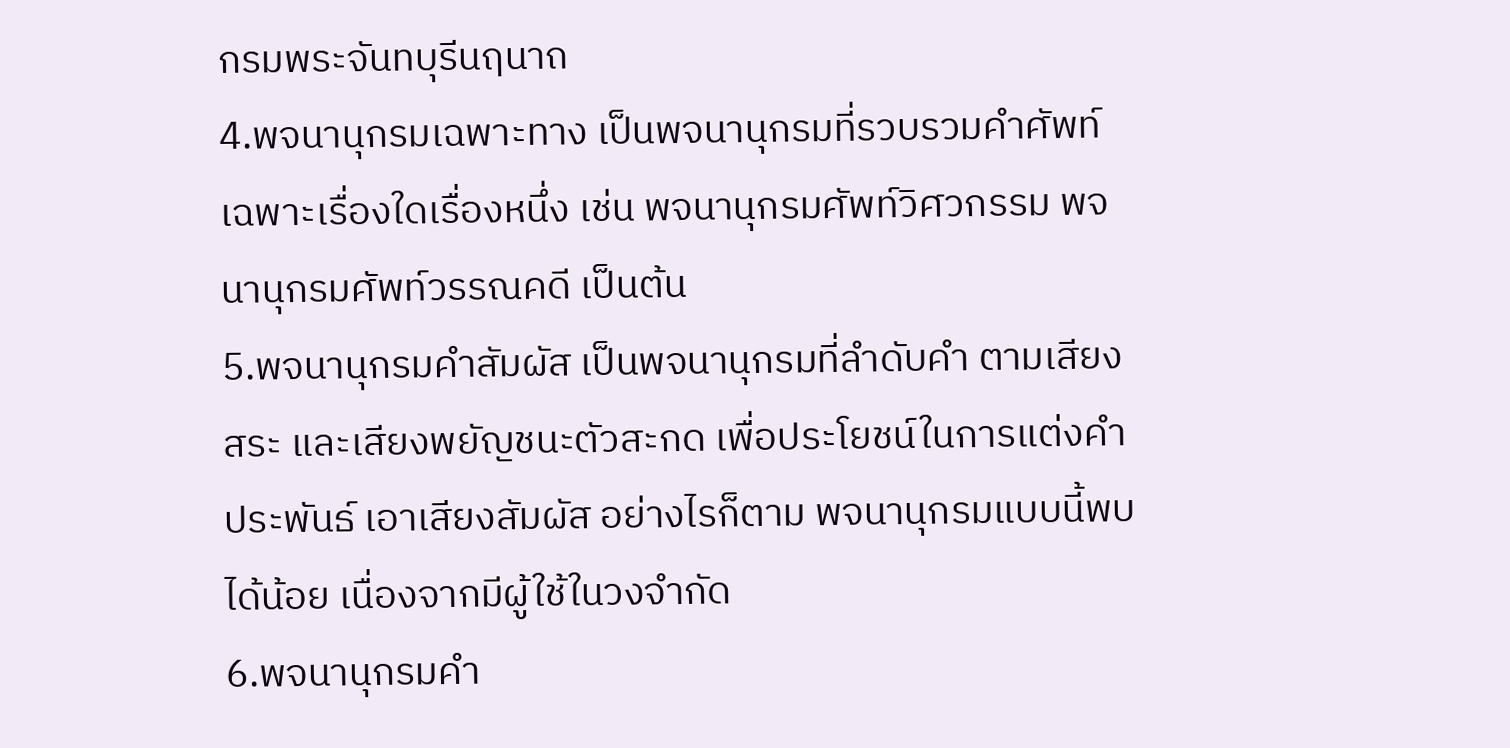กรมพระจันทบุรีนฤนาถ
4.พจนานุกรมเฉพาะทาง เป็นพจนานุกรมที่รวบรวมคำศัพท์เฉพาะเรื่องใดเรื่องหนึ่ง เช่น พจนานุกรมศัพท์วิศวกรรม พจนานุกรมศัพท์วรรณคดี เป็นต้น
5.พจนานุกรมคำสัมผัส เป็นพจนานุกรมที่ลำดับคำ ตามเสียงสระ และเสียงพยัญชนะตัวสะกด เพื่อประโยชน์ในการแต่งคำประพันธ์ เอาเสียงสัมผัส อย่างไรก็ตาม พจนานุกรมแบบนี้พบได้น้อย เนื่องจากมีผู้ใช้ในวงจำกัด
6.พจนานุกรมคำ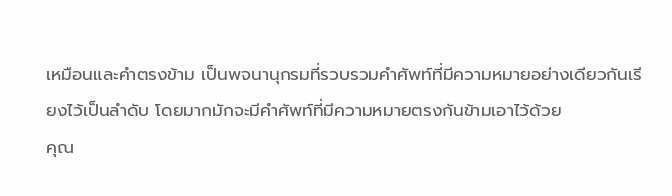เหมือนและคำตรงข้าม เป็นพจนานุกรมที่รวบรวมคำศัพท์ที่มีความหมายอย่างเดียวกันเรียงไว้เป็นลำดับ โดยมากมักจะมีคำศัพท์ที่มีความหมายตรงกันข้ามเอาไว้ด้วย
คุณ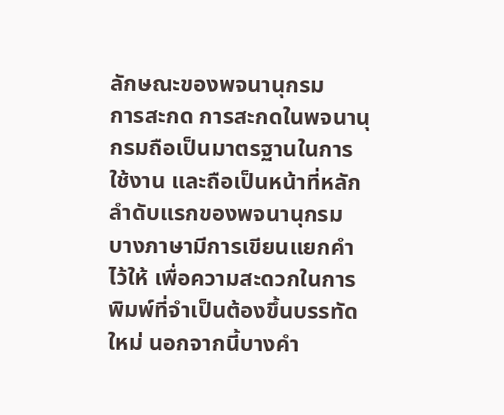ลักษณะของพจนานุกรม
การสะกด การสะกดในพจนานุกรมถือเป็นมาตรฐานในการใช้งาน และถือเป็นหน้าที่หลักลำดับแรกของพจนานุกรม บางภาษามีการเขียนแยกคำไว้ให้ เพื่อความสะดวกในการพิมพ์ที่จำเป็นต้องขึ้นบรรทัดใหม่ นอกจากนี้บางคำ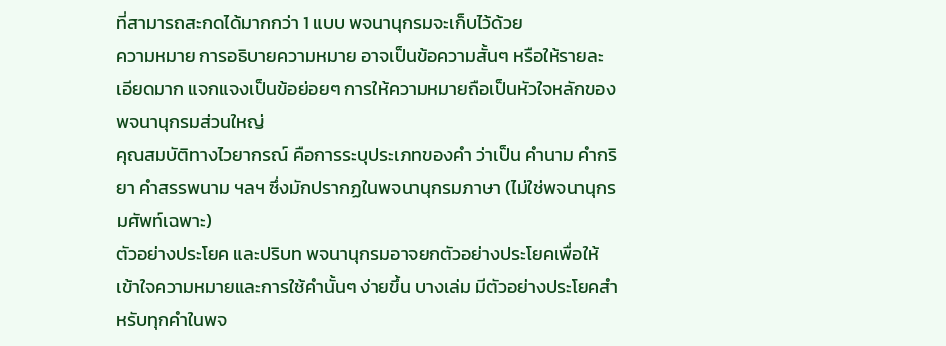ที่สามารถสะกดได้มากกว่า 1 แบบ พจนานุกรมจะเก็บไว้ด้วย
ความหมาย การอธิบายความหมาย อาจเป็นข้อความสั้นๆ หรือให้รายละเอียดมาก แจกแจงเป็นข้อย่อยๆ การให้ความหมายถือเป็นหัวใจหลักของพจนานุกรมส่วนใหญ่
คุณสมบัติทางไวยากรณ์ คือการระบุประเภทของคำ ว่าเป็น คำนาม คำกริยา คำสรรพนาม ฯลฯ ซึ่งมักปรากฏในพจนานุกรมภาษา (ไม่ใช่พจนานุกรมศัพท์เฉพาะ)
ตัวอย่างประโยค และปริบท พจนานุกรมอาจยกตัวอย่างประโยคเพื่อให้เข้าใจความหมายและการใช้คำนั้นๆ ง่ายขึ้น บางเล่ม มีตัวอย่างประโยคสำหรับทุกคำในพจ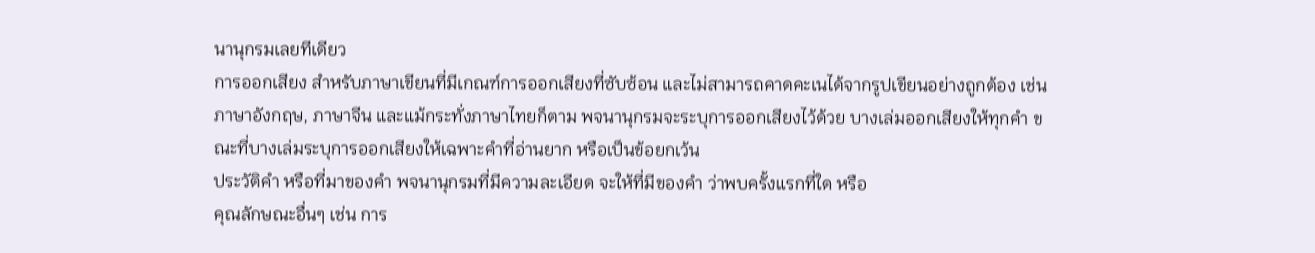นานุกรมเลยทีเดียว
การออกเสียง สำหรับภาษาเขียนที่มีเกณฑ์การออกเสียงที่ซับซ้อน และไม่สามารถคาดคะเนได้จากรูปเขียนอย่างถูกต้อง เช่น ภาษาอังกฤษ, ภาษาจีน และแม้กระทั่งภาษาไทยก็ตาม พจนานุกรมจะระบุการออกเสียงไว้ด้วย บางเล่มออกเสียงให้ทุกคำ ขณะที่บางเล่มระบุการออกเสียงให้เฉพาะคำที่อ่านยาก หรือเป็นข้อยกเว้น
ประวัติคำ หรือที่มาของคำ พจนานุกรมที่มีความละเอียด จะให้ที่มีของคำ ว่าพบครั้งแรกที่ใด หรือ
คุณลักษณะอื่นๆ เช่น การ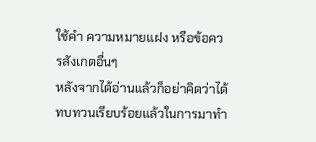ใช้คำ ความหมายแฝง หรือข้อควรสังเกตอื่นๆ
หลังจากได้อ่านแล้วก็อย่าคิดว่าได้ทบทวนเรียบร้อยแล้วในการมาทำ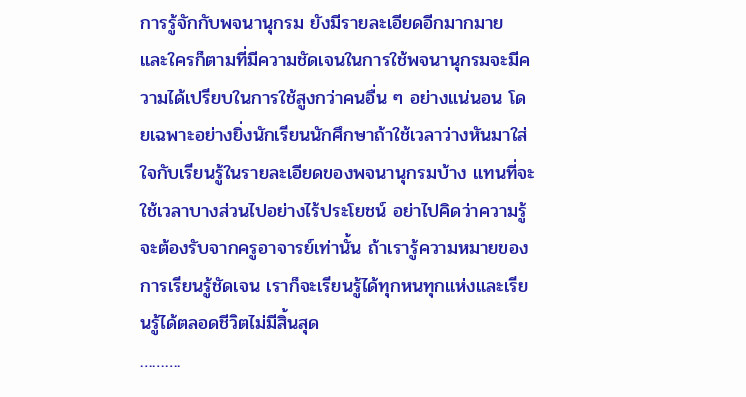การรู้จักกับพจนานุกรม ยังมีรายละเอียดอีกมากมาย และใครก็ตามที่มีความชัดเจนในการใช้พจนานุกรมจะมีความได้เปรียบในการใช้สูงกว่าคนอื่น ๆ อย่างแน่นอน โดยเฉพาะอย่างยิ่งนักเรียนนักศึกษาถ้าใช้เวลาว่างหันมาใส่ใจกับเรียนรู้ในรายละเอียดของพจนานุกรมบ้าง แทนที่จะใช้เวลาบางส่วนไปอย่างไร้ประโยชน์ อย่าไปคิดว่าความรู้จะต้องรับจากครูอาจารย์เท่านั้น ถ้าเรารู้ความหมายของการเรียนรู้ชัดเจน เราก็จะเรียนรู้ได้ทุกหนทุกแห่งและเรียนรู้ได้ตลอดชีวิตไม่มีสิ้นสุด
……….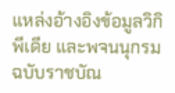แหล่งอ้างอิงข้อมูลวิกิพีเดีย และพจนนุกรมฉบับราชบัณ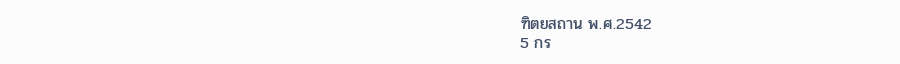ฑิตยสถาน พ.ศ.2542
5 กร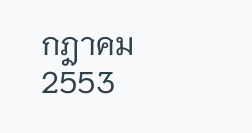กฎาคม 2553